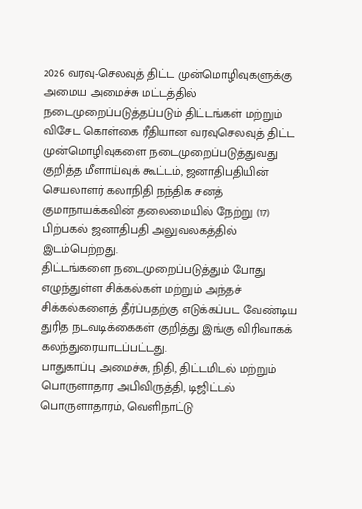2026 வரவு-செலவுத் திட்ட முன்மொழிவுகளுக்கு அமைய அமைச்சு மட்டத்தில் நடைமுறைப்படுத்தப்படும் திட்டங்கள் மற்றும் விசேட கொள்கை ரீதியான வரவுசெலவுத் திட்ட முன்மொழிவுகளை நடைமுறைப்படுத்துவது குறித்த மீளாய்வுக் கூட்டம், ஜனாதிபதியின் செயலாளர் கலாநிதி நந்திக சனத் குமாநாயக்கவின் தலைமையில் நேற்று (17) பிற்பகல் ஜனாதிபதி அலுவலகத்தில் இடம்பெற்றது.
திட்டங்களை நடைமுறைப்படுத்தும் போது எழுந்துள்ள சிக்கல்கள் மற்றும் அந்தச் சிக்கல்களைத் தீர்ப்பதற்கு எடுக்கப்பட வேண்டிய துரித நடவடிக்கைகள் குறித்து இங்கு விரிவாகக் கலந்துரையாடப்பட்டது.
பாதுகாப்பு அமைச்சு, நிதி, திட்டமிடல் மற்றும் பொருளாதார அபிவிருத்தி, டிஜிட்டல் பொருளாதாரம், வெளிநாட்டு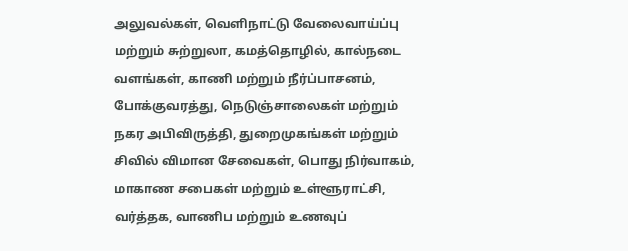அலுவல்கள், வெளிநாட்டு வேலைவாய்ப்பு மற்றும் சுற்றுலா, கமத்தொழில், கால்நடை வளங்கள், காணி மற்றும் நீர்ப்பாசனம், போக்குவரத்து, நெடுஞ்சாலைகள் மற்றும் நகர அபிவிருத்தி, துறைமுகங்கள் மற்றும் சிவில் விமான சேவைகள், பொது நிர்வாகம், மாகாண சபைகள் மற்றும் உள்ளூராட்சி, வர்த்தக, வாணிப மற்றும் உணவுப்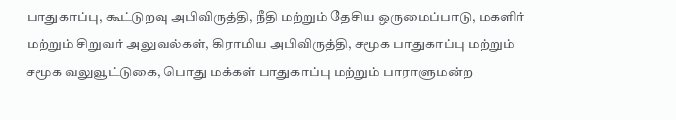பாதுகாப்பு, கூட்டுறவு அபிவிருத்தி, நீதி மற்றும் தேசிய ஒருமைப்பாடு, மகளிர் மற்றும் சிறுவர் அலுவல்கள், கிராமிய அபிவிருத்தி, சமூக பாதுகாப்பு மற்றும் சமூக வலுவூட்டுகை, பொது மக்கள் பாதுகாப்பு மற்றும் பாராளுமன்ற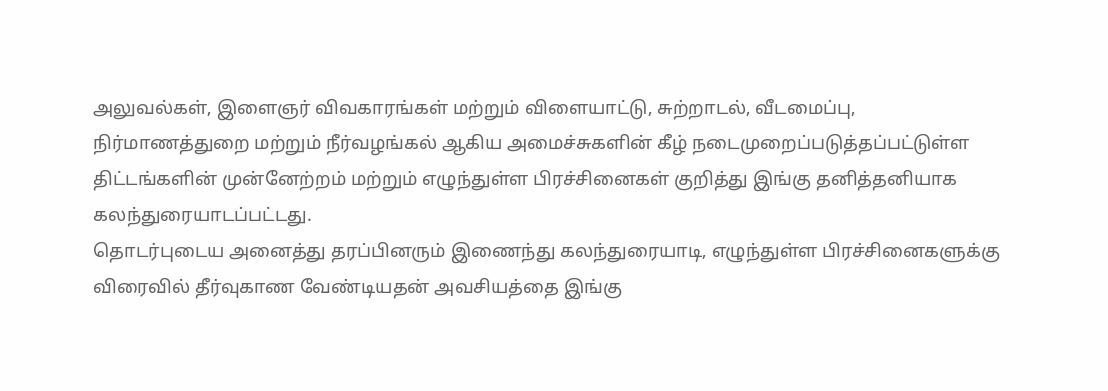அலுவல்கள், இளைஞர் விவகாரங்கள் மற்றும் விளையாட்டு, சுற்றாடல், வீடமைப்பு, நிர்மாணத்துறை மற்றும் நீர்வழங்கல் ஆகிய அமைச்சுகளின் கீழ் நடைமுறைப்படுத்தப்பட்டுள்ள திட்டங்களின் முன்னேற்றம் மற்றும் எழுந்துள்ள பிரச்சினைகள் குறித்து இங்கு தனித்தனியாக கலந்துரையாடப்பட்டது.
தொடர்புடைய அனைத்து தரப்பினரும் இணைந்து கலந்துரையாடி, எழுந்துள்ள பிரச்சினைகளுக்கு விரைவில் தீர்வுகாண வேண்டியதன் அவசியத்தை இங்கு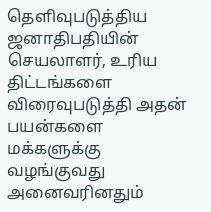தெளிவுபடுத்திய ஜனாதிபதியின் செயலாளர், உரிய திட்டங்களை விரைவுபடுத்தி அதன் பயன்களை மக்களுக்கு வழங்குவது அனைவரினதும்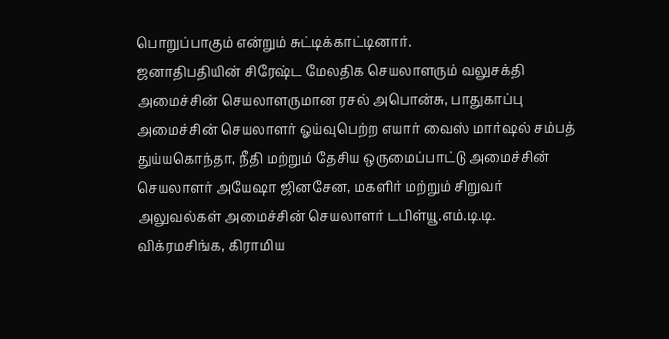பொறுப்பாகும் என்றும் சுட்டிக்காட்டினார்.
ஜனாதிபதியின் சிரேஷ்ட மேலதிக செயலாளரும் வலுசக்தி அமைச்சின் செயலாளருமான ரசல் அபொன்சு, பாதுகாப்பு அமைச்சின் செயலாளர் ஓய்வுபெற்ற எயார் வைஸ் மார்ஷல் சம்பத் துய்யகொந்தா, நீதி மற்றும் தேசிய ஒருமைப்பாட்டு அமைச்சின் செயலாளர் அயேஷா ஜினசேன, மகளிர் மற்றும் சிறுவர் அலுவல்கள் அமைச்சின் செயலாளர் டபிள்யூ.எம்.டி.டி. விக்ரமசிங்க, கிராமிய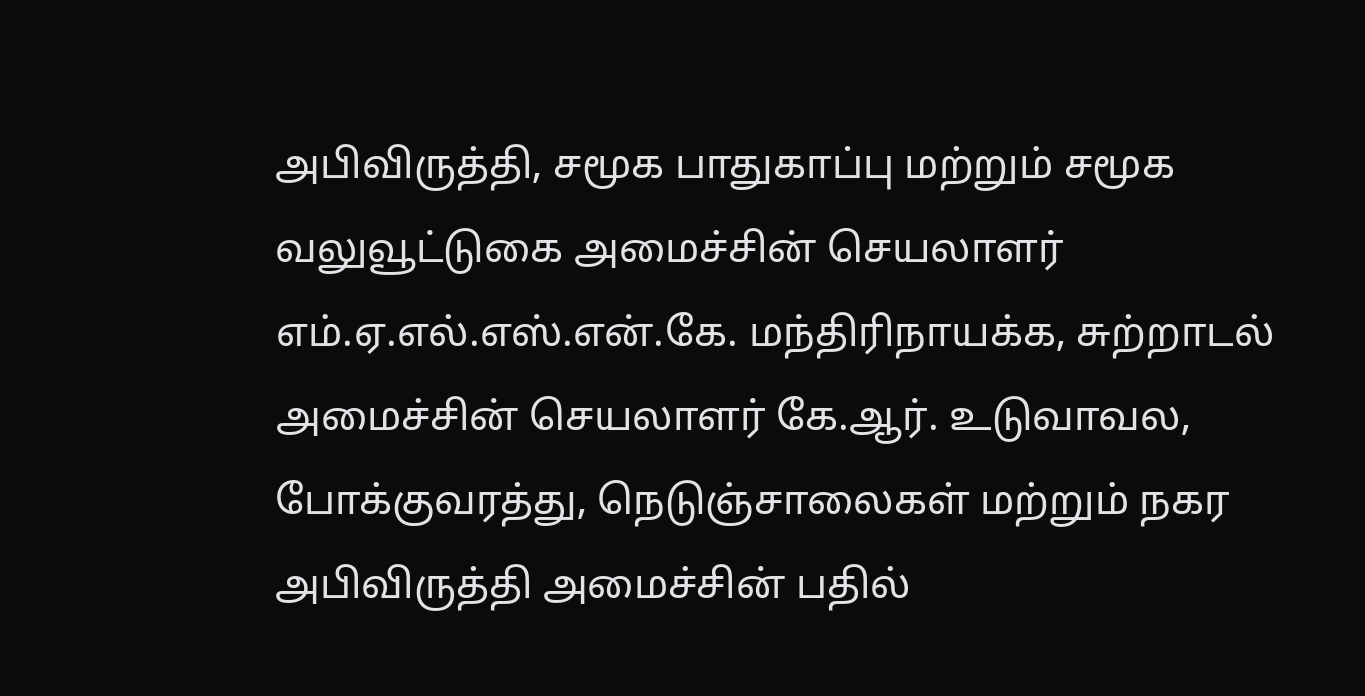அபிவிருத்தி, சமூக பாதுகாப்பு மற்றும் சமூக வலுவூட்டுகை அமைச்சின் செயலாளர் எம்.ஏ.எல்.எஸ்.என்.கே. மந்திரிநாயக்க, சுற்றாடல் அமைச்சின் செயலாளர் கே.ஆர். உடுவாவல, போக்குவரத்து, நெடுஞ்சாலைகள் மற்றும் நகர அபிவிருத்தி அமைச்சின் பதில்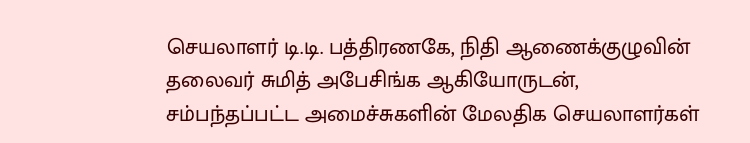செயலாளர் டி.டி. பத்திரணகே, நிதி ஆணைக்குழுவின் தலைவர் சுமித் அபேசிங்க ஆகியோருடன், சம்பந்தப்பட்ட அமைச்சுகளின் மேலதிக செயலாளர்கள்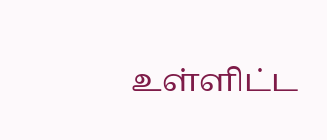உள்ளிட்ட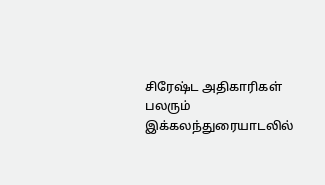சிரேஷ்ட அதிகாரிகள் பலரும் இக்கலந்துரையாடலில்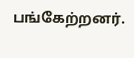பங்கேற்றனர்.